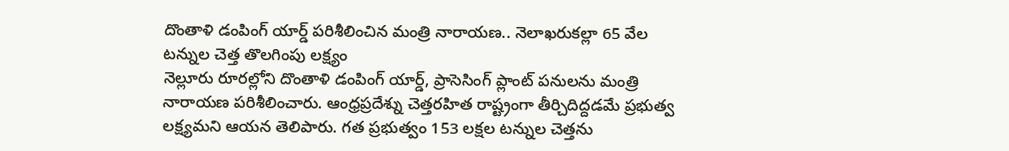దొంతాళి డంపింగ్ యార్డ్ పరిశీలించిన మంత్రి నారాయణ.. నెలాఖరుకల్లా 65 వేల టన్నుల చెత్త తొలగింపు లక్ష్యం
నెల్లూరు రూరల్లోని దొంతాళి డంపింగ్ యార్డ్, ప్రాసెసింగ్ ప్లాంట్ పనులను మంత్రి నారాయణ పరిశీలించారు. ఆంధ్రప్రదేశ్ను చెత్తరహిత రాష్ట్రంగా తీర్చిదిద్దడమే ప్రభుత్వ లక్ష్యమని ఆయన తెలిపారు. గత ప్రభుత్వం 153 లక్షల టన్నుల చెత్తను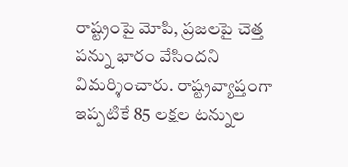రాష్ట్రంపై మోపి, ప్రజలపై చెత్త పన్ను భారం వేసిందని విమర్శించారు. రాష్ట్రవ్యాప్తంగా ఇప్పటికే 85 లక్షల టన్నుల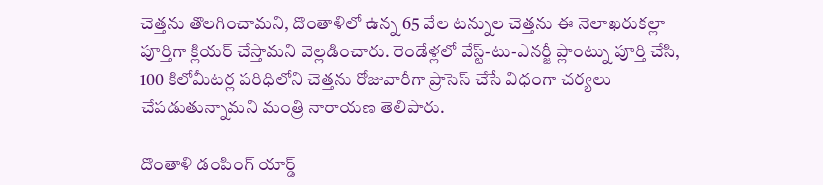చెత్తను తొలగించామని, దొంతాళిలో ఉన్న 65 వేల టన్నుల చెత్తను ఈ నెలాఖరుకల్లా పూర్తిగా క్లియర్ చేస్తామని వెల్లడించారు. రెండేళ్లలో వేస్ట్-టు-ఎనర్జీ ప్లాంట్ను పూర్తి చేసి, 100 కిలోమీటర్ల పరిధిలోని చెత్తను రోజువారీగా ప్రాసెస్ చేసే విధంగా చర్యలు చేపడుతున్నామని మంత్రి నారాయణ తెలిపారు.

దొంతాళి డంపింగ్ యార్డ్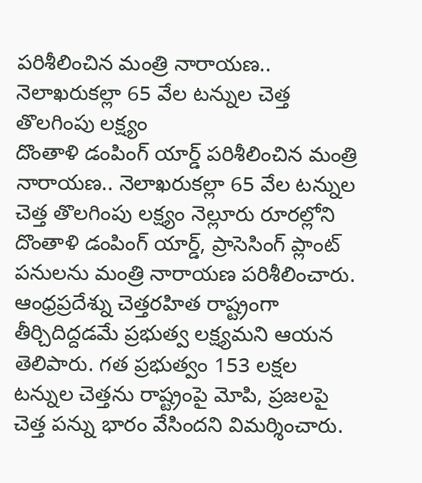పరిశీలించిన మంత్రి నారాయణ.. నెలాఖరుకల్లా 65 వేల టన్నుల చెత్త తొలగింపు లక్ష్యం
దొంతాళి డంపింగ్ యార్డ్ పరిశీలించిన మంత్రి నారాయణ.. నెలాఖరుకల్లా 65 వేల టన్నుల చెత్త తొలగింపు లక్ష్యం నెల్లూరు రూరల్లోని దొంతాళి డంపింగ్ యార్డ్, ప్రాసెసింగ్ ప్లాంట్ పనులను మంత్రి నారాయణ పరిశీలించారు. ఆంధ్రప్రదేశ్ను చెత్తరహిత రాష్ట్రంగా తీర్చిదిద్దడమే ప్రభుత్వ లక్ష్యమని ఆయన తెలిపారు. గత ప్రభుత్వం 153 లక్షల టన్నుల చెత్తను రాష్ట్రంపై మోపి, ప్రజలపై చెత్త పన్ను భారం వేసిందని విమర్శించారు.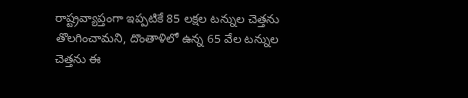రాష్ట్రవ్యాప్తంగా ఇప్పటికే 85 లక్షల టన్నుల చెత్తను తొలగించామని, దొంతాళిలో ఉన్న 65 వేల టన్నుల చెత్తను ఈ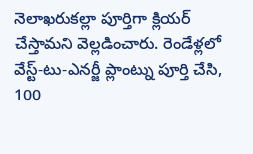నెలాఖరుకల్లా పూర్తిగా క్లియర్ చేస్తామని వెల్లడించారు. రెండేళ్లలో వేస్ట్-టు-ఎనర్జీ ప్లాంట్ను పూర్తి చేసి, 100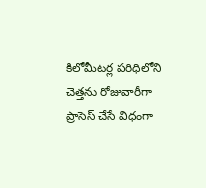కిలోమీటర్ల పరిధిలోని చెత్తను రోజువారీగా ప్రాసెస్ చేసే విధంగా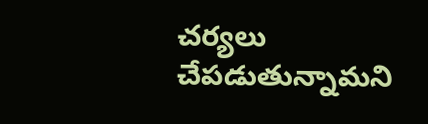చర్యలు చేపడుతున్నామని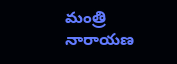మంత్రి నారాయణ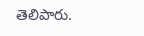తెలిపారు.